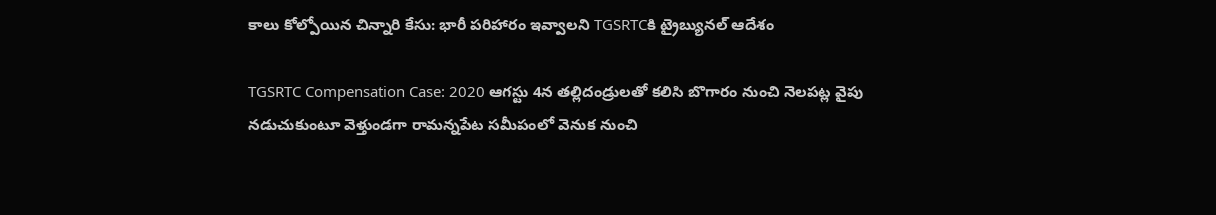కాలు కోల్పోయిన చిన్నారి కేసు: భారీ పరిహారం ఇవ్వాలని TGSRTCకి ట్రైబ్యునల్ ఆదేశం

TGSRTC Compensation Case: 2020 ఆగస్టు 4న తల్లిదండ్రులతో కలిసి బొగారం నుంచి నెలపట్ల వైపు నడుచుకుంటూ వెళ్తుండగా రామన్నపేట సమీపంలో వెనుక నుంచి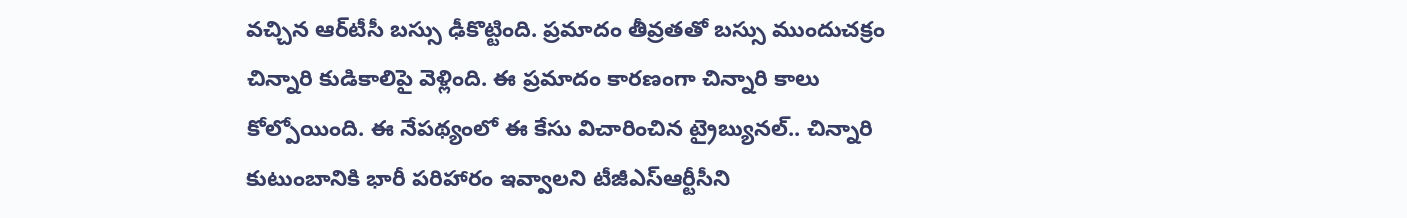వచ్చిన ఆర్‌టీసీ బస్సు ఢీకొట్టింది. ప్రమాదం తీవ్రతతో బస్సు ముందుచక్రం చిన్నారి కుడికాలిపై వెళ్లింది. ఈ ప్రమాదం కారణంగా చిన్నారి కాలు కోల్పోయింది. ఈ నేపథ్యంలో ఈ కేసు విచారించిన ట్రైబ్యునల్.. చిన్నారి కుటుంబానికి భారీ పరిహారం ఇవ్వాలని టీజీఎస్ఆర్టీసీని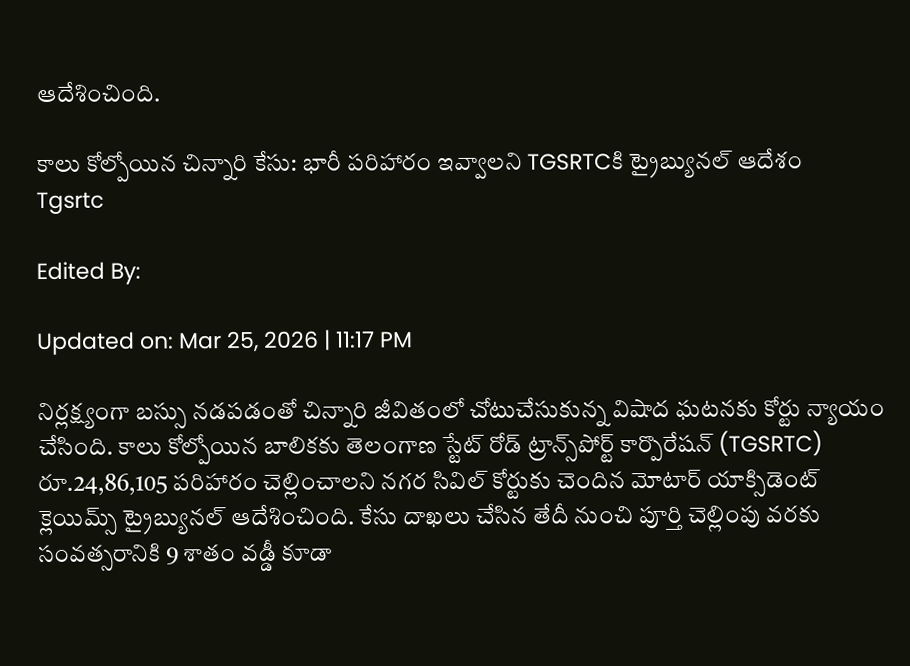ఆదేశించింది.

కాలు కోల్పోయిన చిన్నారి కేసు: భారీ పరిహారం ఇవ్వాలని TGSRTCకి ట్రైబ్యునల్ ఆదేశం
Tgsrtc

Edited By:

Updated on: Mar 25, 2026 | 11:17 PM

నిర్లక్ష్యంగా బస్సు నడపడంతో చిన్నారి జీవితంలో చోటుచేసుకున్న విషాద ఘటనకు కోర్టు న్యాయం చేసింది. కాలు కోల్పోయిన బాలికకు తెలంగాణ స్టేట్‌ రోడ్‌ ట్రాన్స్‌పోర్ట్‌ కార్పొరేషన్‌ (TGSRTC) రూ.24,86,105 పరిహారం చెల్లించాలని నగర సివిల్‌ కోర్టుకు చెందిన మోటార్‌ యాక్సిడెంట్‌ క్లెయిమ్స్‌ ట్రైబ్యునల్‌ ఆదేశించింది. కేసు దాఖలు చేసిన తేదీ నుంచి పూర్తి చెల్లింపు వరకు సంవత్సరానికి 9 శాతం వడ్డీ కూడా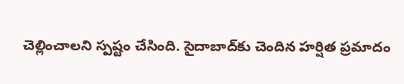చెల్లించాలని స్పష్టం చేసింది. సైదాబాద్‌కు చెందిన హర్షిత ప్రమాదం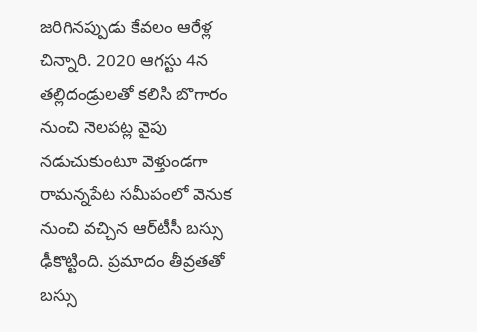జరిగినప్పుడు కేవలం ఆరేళ్ల చిన్నారి. 2020 ఆగస్టు 4న తల్లిదండ్రులతో కలిసి బొగారం నుంచి నెలపట్ల వైపు నడుచుకుంటూ వెళ్తుండగా రామన్నపేట సమీపంలో వెనుక నుంచి వచ్చిన ఆర్‌టీసీ బస్సు ఢీకొట్టింది. ప్రమాదం తీవ్రతతో బస్సు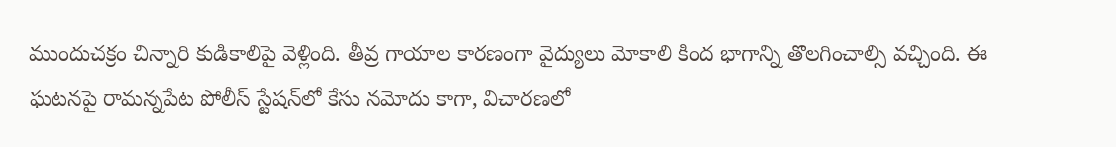ముందుచక్రం చిన్నారి కుడికాలిపై వెళ్లింది. తీవ్ర గాయాల కారణంగా వైద్యులు మోకాలి కింద భాగాన్ని తొలగించాల్సి వచ్చింది. ఈ ఘటనపై రామన్నపేట పోలీస్‌ స్టేషన్‌లో కేసు నమోదు కాగా, విచారణలో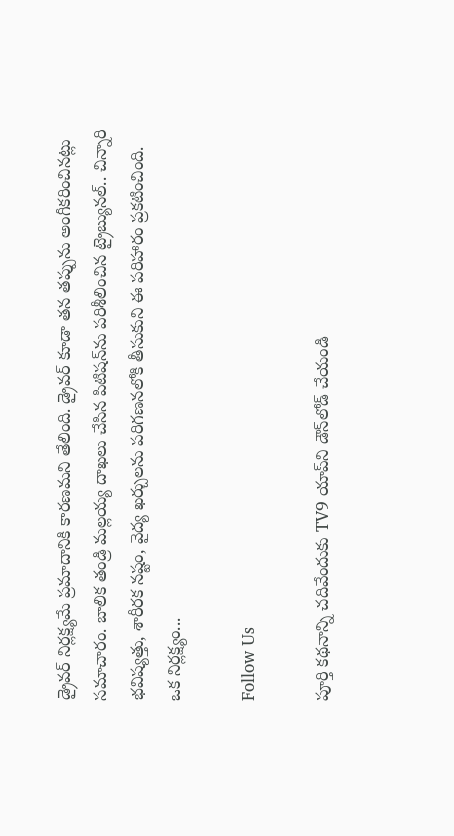డ్రైవర్ నిర్లక్ష్యమే ప్రమాదానికి కారణమని తేలింది. డ్రైవర్ కూడా తన తప్పును అంగీకరించినట్లు సమాచారం. బాలిక తండ్రి మల్లయ్య దాఖలు చేసిన పిటిషన్‌ను పరిశీలించిన ట్రైబ్యునల్‌.. చిన్నారి భవిష్యత్తు, శారీరక నష్టం, వైద్య ఖర్చులను పరిగణనలోకి తీసుకుని ఈ పరిహారం ప్రకటించింది. ఒక నిర్లక్ష్యం...

Follow Us

పూర్తి కథనాన్ని చదివేందుకు TV9 యాప్‌ని డౌన్‌లోడ్ చేయండి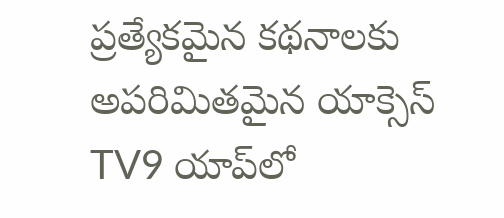ప్రత్యేకమైన కథనాలకు అపరిమితమైన యాక్సెస్ TV9 యాప్‌లో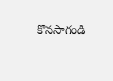కొనసాగండి